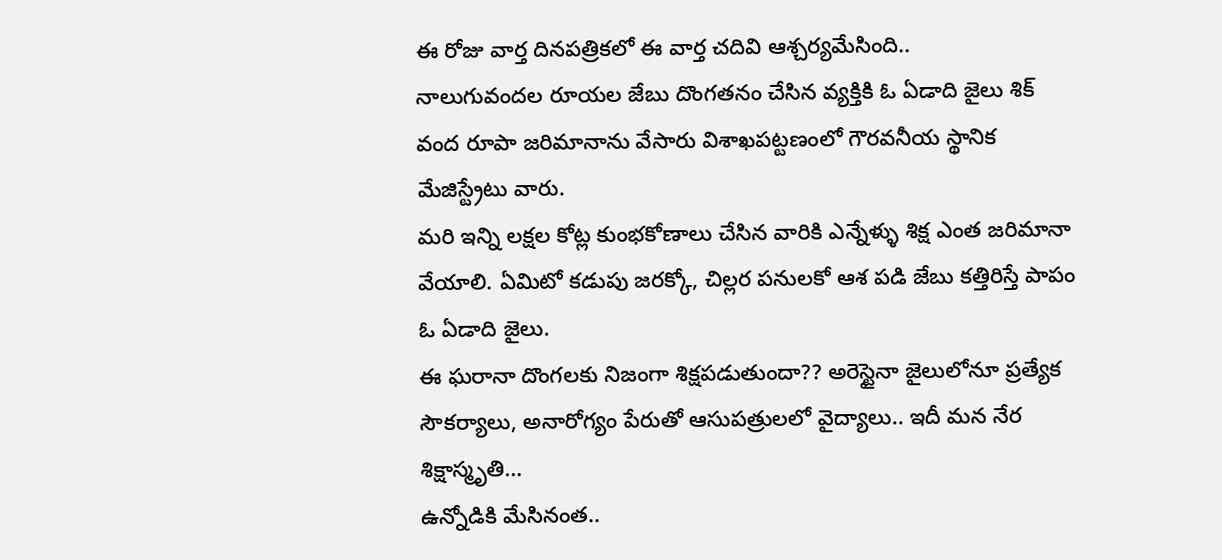ఈ రోజు వార్త దినపత్రికలో ఈ వార్త చదివి ఆశ్చర్యమేసింది..
నాలుగువందల రూయల జేబు దొంగతనం చేసిన వ్యక్తికి ఓ ఏడాది జైలు శిక్ వంద రూపా జరిమానాను వేసారు విశాఖపట్టణంలో గౌరవనీయ స్థానిక మేజిస్ట్రేటు వారు.
మరి ఇన్ని లక్షల కోట్ల కుంభకోణాలు చేసిన వారికి ఎన్నేళ్ళు శిక్ష ఎంత జరిమానా వేయాలి. ఏమిటో కడుపు జరక్కో, చిల్లర పనులకో ఆశ పడి జేబు కత్తిరిస్తే పాపం ఓ ఏడాది జైలు.
ఈ ఘరానా దొంగలకు నిజంగా శిక్షపడుతుందా?? అరెస్టైనా జైలులోనూ ప్రత్యేక సౌకర్యాలు, అనారోగ్యం పేరుతో ఆసుపత్రులలో వైద్యాలు.. ఇదీ మన నేర శిక్షాస్మృతి…
ఉన్నోడికి మేసినంత..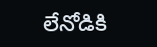లేనోడికి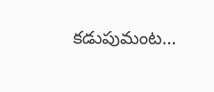కడుపుమంట…